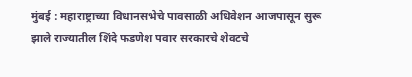मुंबई : महाराष्ट्राच्या विधानसभेचे पावसाळी अधिवेशन आजपासून सुरू झाले राज्यातील शिंदे फडणेश पवार सरकारचे शेवटचे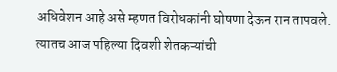अधिवेशन आहे असे म्हणत विरोधकांनी घोषणा देऊन रान तापवले. त्यातच आज पहिल्या दिवशी शेतकऱ्यांची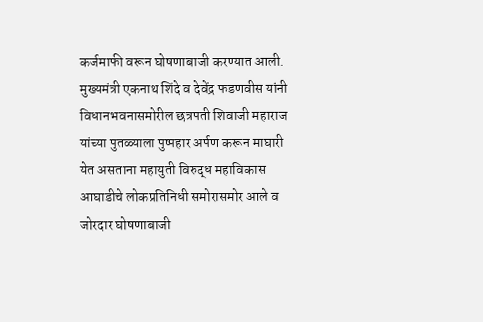कर्जमाफी वरून घोषणाबाजी करण्यात आली.
मुख्यमंत्री एकनाथ शिंदे व देवेंद्र फडणवीस यांनी विधानभवनासमोरील छत्रपती शिवाजी महाराज यांच्या पुतळ्याला पुष्पहार अर्पण करून माघारी येत असताना महायुती विरुद्ध महाविकास आघाडीचे लोकप्रतिनिधी समोरासमोर आले व जोरदार घोषणाबाजी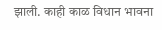झाली. काही काळ विधान भावना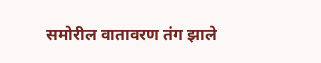समोरील वातावरण तंग झाले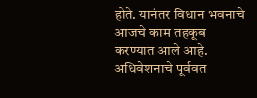होते. यानंतर विधान भवनाचे आजचे काम तहकूब करण्यात आले आहे. अधिवेशनाचे पूर्ववत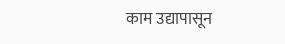काम उद्यापासून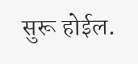सुरू होईल.